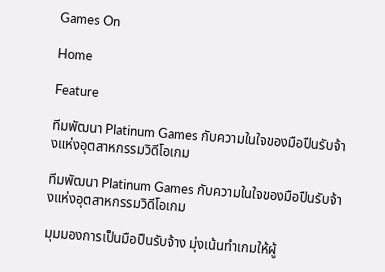Games On

Home

Feature

ทีมพัฒนา Platinum Games กับความในใจของมือปืนรับจ้างแห่งอุตสาหกรรมวิดีโอเกม

ทีมพัฒนา Platinum Games กับความในใจของมือปืนรับจ้างแห่งอุตสาหกรรมวิดีโอเกม

มุมมองการเป็นมือปืนรับจ้าง มุ่งเน้นทำเกมให้ผู้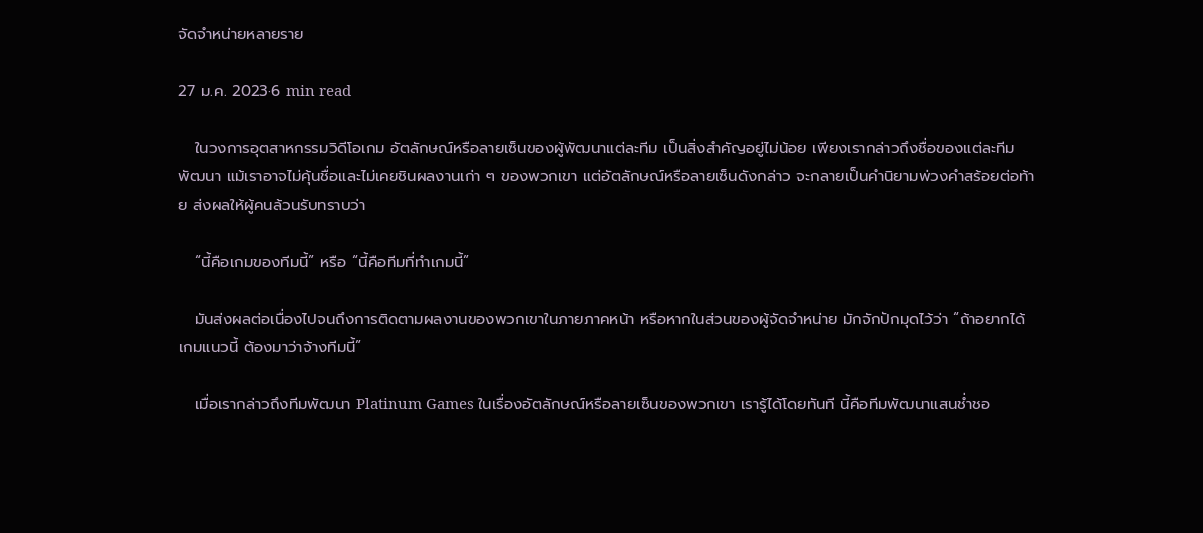จัดจำหน่ายหลายราย

27 ม.ค. 2023·6 min read

   ในวงการอุตสาหกรรมวิดีโอเกม อัตลักษณ์หรือลายเซ็นของผู้พัฒนาแต่ละทีม เป็นสิ่งสำคัญอยู่ไม่น้อย เพียงเรากล่าวถึงชื่อของแต่ละทีมพัฒนา แม้เราอาจไม่คุ้นชื่อและไม่เคยชินผลงานเก่า ๆ ของพวกเขา แต่อัตลักษณ์หรือลายเซ็นดังกล่าว จะกลายเป็นคำนิยามพ่วงคำสร้อยต่อท้าย ส่งผลให้ผู้คนล้วนรับทราบว่า

   “นี้คือเกมของทีมนี้” หรือ “นี้คือทีมที่ทำเกมนี้”

   มันส่งผลต่อเนื่องไปจนถึงการติดตามผลงานของพวกเขาในภายภาคหน้า หรือหากในส่วนของผู้จัดจำหน่าย มักจักปักมุดไว้ว่า “ถ้าอยากได้เกมแนวนี้ ต้องมาว่าจ้างทีมนี้”

   เมื่อเรากล่าวถึงทีมพัฒนา Platinum Games ในเรื่องอัตลักษณ์หรือลายเซ็นของพวกเขา เรารู้ได้โดยทันที นี้คือทีมพัฒนาแสนช่ำชอ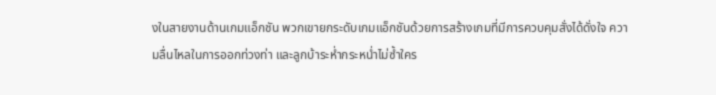งในสายงานด้านเกมแอ็กชัน พวกเขายกระดับเกมแอ็กชันด้วยการสร้างเกมที่มีการควบคุมสั่งได้ดั่งใจ ความลื่นไหลในการออกท่วงท่า และลูกบ้าระห่ำกระหน่ำไม่ซ้ำใคร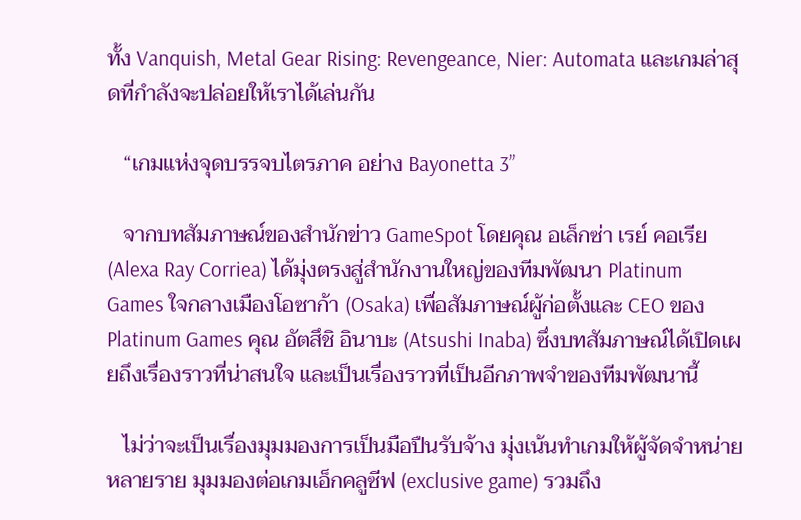ทั้ง Vanquish, Metal Gear Rising: Revengeance, Nier: Automata และเกมล่าสุดที่กำลังจะปล่อยให้เราได้เล่นกัน

   “เกมแห่งจุดบรรจบไตรภาค อย่าง Bayonetta 3”

   จากบทสัมภาษณ์ของสำนักข่าว GameSpot โดยคุณ อเล็กซ่า เรย์ คอเรีย (Alexa Ray Corriea) ได้มุ่งตรงสู่สำนักงานใหญ่ของทีมพัฒนา Platinum Games ใจกลางเมืองโอซาก้า (Osaka) เพื่อสัมภาษณ์ผู้ก่อตั้งและ CEO ของ Platinum Games คุณ อัตสึชิ อินาบะ (Atsushi Inaba) ซึ่งบทสัมภาษณ์ได้เปิดเผยถึงเรื่องราวที่น่าสนใจ และเป็นเรื่องราวที่เป็นอีกภาพจำของทีมพัฒนานี้

   ไม่ว่าจะเป็นเรื่องมุมมองการเป็นมือปืนรับจ้าง มุ่งเน้นทำเกมให้ผู้จัดจำหน่ายหลายราย มุมมองต่อเกมเอ็กคลูซีฟ (exclusive game) รวมถึง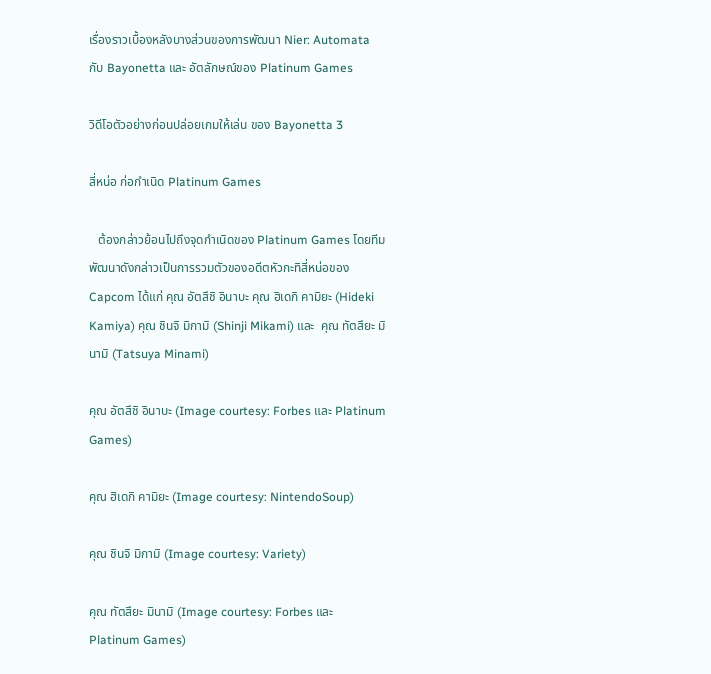เรื่องราวเบื้องหลังบางส่วนของการพัฒนา Nier: Automata กับ Bayonetta และ อัตลักษณ์ของ Platinum Games

วิดีโอตัวอย่างก่อนปล่อยเกมให้เล่น ของ Bayonetta 3

สี่หน่อ ก่อกำเนิด Platinum Games

   ต้องกล่าวย้อนไปถึงจุดกำเนิดของ Platinum Games โดยทีมพัฒนาดังกล่าวเป็นการรวมตัวของอดีตหัวกะทิสี่หน่อของ Capcom ได้แก่ คุณ อัตสึชิ อินาบะ คุณ ฮิเดกิ คามิยะ (Hideki Kamiya) คุณ ชินจิ มิกามิ (Shinji Mikami) และ  คุณ ทัตสึยะ มินามิ (Tatsuya Minami)

คุณ อัตสึชิ อินาบะ (Image courtesy: Forbes และ Platinum Games)

คุณ ฮิเดกิ คามิยะ (Image courtesy: NintendoSoup)

คุณ ชินจิ มิกามิ (Image courtesy: Variety)

คุณ ทัตสึยะ มินามิ (Image courtesy: Forbes และ Platinum Games)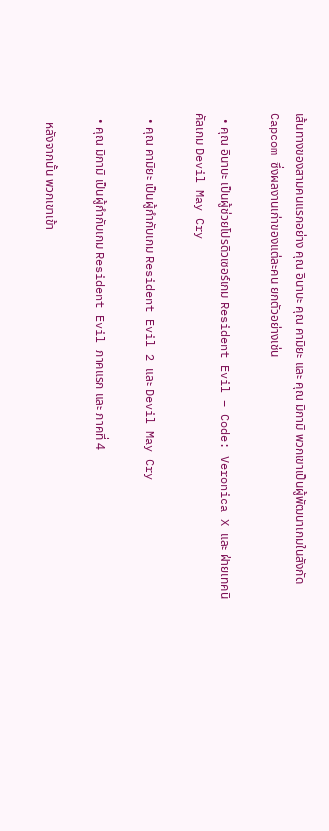เส้นทางของสามคนแรกอย่าง คุณ อินาบะ คุณ คามิยะ และ คุณ มิกามิ พวกเขาเป็นผู้พัฒนาเกมในสังกัด Capcom ซึ่งผลงานเก่าของแต่ละคน ยกตัวอย่างเช่น

  • คุณ อินาบะ เป็นผู้ช่วยโปรดิวเซอร์เกม Resident Evil – Code: Veronica X และ ฝ่ายเทคนิคัลเกม Devil May Cry

  • คุณ คามิยะ เป็นผู้กำกับเกม Resident Evil 2 และ Devil May Cry

  • คุณ มิกามิ เป็นผู้กำกับเกม Resident Evil ภาคแรก และ ภาคที่ 4

   หลังจากนั้น พวกเขาเข้า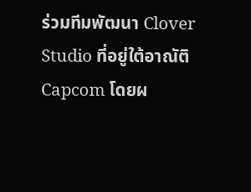ร่วมทีมพัฒนา Clover Studio ที่อยู่ใต้อาณัติ Capcom โดยผ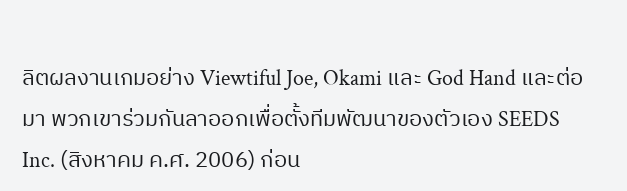ลิตผลงานเกมอย่าง Viewtiful Joe, Okami และ God Hand และต่อมา พวกเขาร่วมกันลาออกเพื่อตั้งทีมพัฒนาของตัวเอง SEEDS Inc. (สิงหาคม ค.ศ. 2006) ก่อน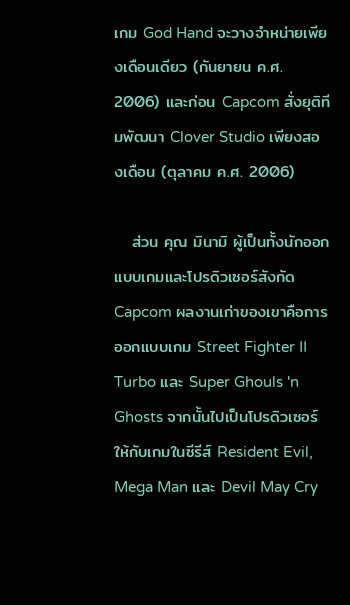เกม God Hand จะวางจำหน่ายเพียงเดือนเดียว (กันยายน ค.ศ. 2006) และก่อน Capcom สั่งยุติทีมพัฒนา Clover Studio เพียงสองเดือน (ตุลาคม ค.ศ. 2006)

   ส่วน คุณ มินามิ ผู้เป็นทั้งนักออกแบบเกมและโปรดิวเซอร์สังกัด Capcom ผลงานเก่าของเขาคือการออกแบบเกม Street Fighter II Turbo และ Super Ghouls 'n Ghosts จากนั้นไปเป็นโปรดิวเซอร์ให้กับเกมในซีรีส์ Resident Evil, Mega Man และ Devil May Cry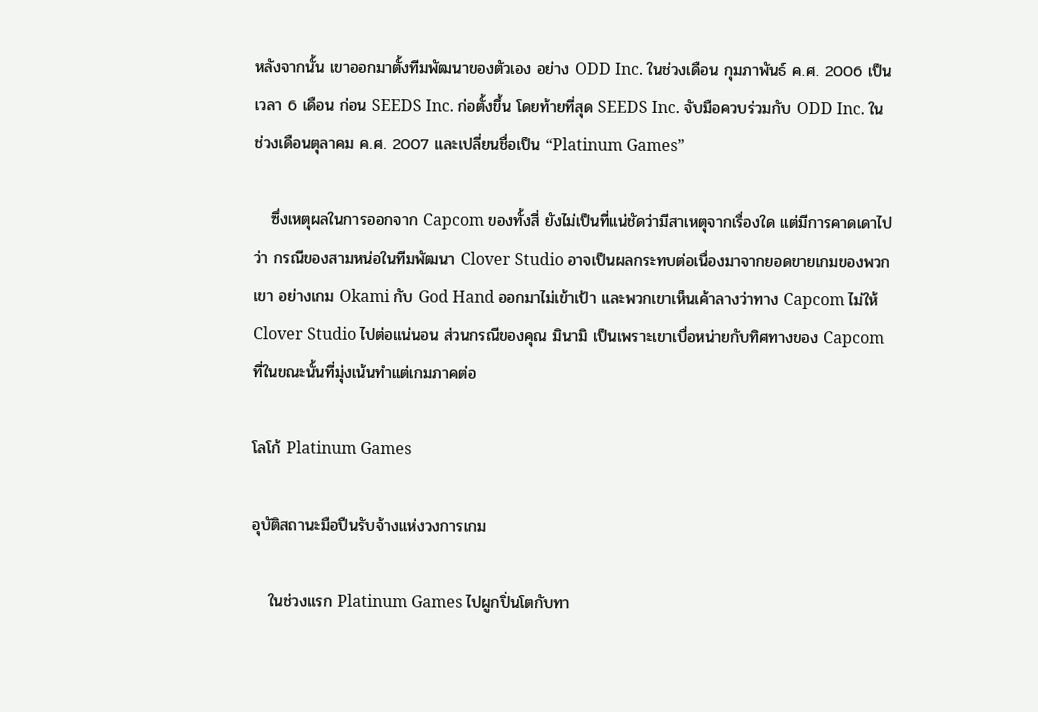หลังจากนั้น เขาออกมาตั้งทีมพัฒนาของตัวเอง อย่าง ODD Inc. ในช่วงเดือน กุมภาพันธ์ ค.ศ. 2006 เป็นเวลา 6 เดือน ก่อน SEEDS Inc. ก่อตั้งขึ้น โดยท้ายที่สุด SEEDS Inc. จับมือควบร่วมกับ ODD Inc. ในช่วงเดือนตุลาคม ค.ศ. 2007 และเปลี่ยนชื่อเป็น “Platinum Games”

   ซึ่งเหตุผลในการออกจาก Capcom ของทั้งสี่ ยังไม่เป็นที่แน่ชัดว่ามีสาเหตุจากเรื่องใด แต่มีการคาดเดาไปว่า กรณีของสามหน่อในทีมพัฒนา Clover Studio อาจเป็นผลกระทบต่อเนื่องมาจากยอดขายเกมของพวกเขา อย่างเกม Okami กับ God Hand ออกมาไม่เข้าเป้า และพวกเขาเห็นเค้าลางว่าทาง Capcom ไม่ให้ Clover Studio ไปต่อแน่นอน ส่วนกรณีของคุณ มินามิ เป็นเพราะเขาเบื่อหน่ายกับทิศทางของ Capcom ที่ในขณะนั้นที่มุ่งเน้นทำแต่เกมภาคต่อ

โลโก้ Platinum Games

อุบัติสถานะมือปืนรับจ้างแห่งวงการเกม

   ในช่วงแรก Platinum Games ไปผูกปิ่นโตกับทา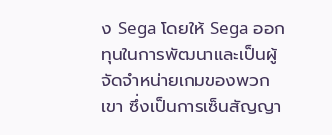ง Sega โดยให้ Sega ออกทุนในการพัฒนาและเป็นผู้จัดจำหน่ายเกมของพวกเขา ซึ่งเป็นการเซ็นสัญญา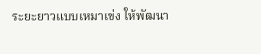ระยะยาวแบบเหมาเข่ง ให้พัฒนา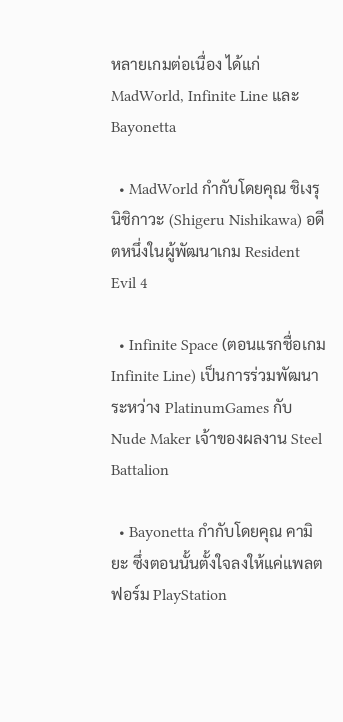หลายเกมต่อเนื่อง ได้แก่ MadWorld, Infinite Line และ Bayonetta

  • MadWorld กำกับโดยคุณ ชิเงรุ นิชิกาวะ (Shigeru Nishikawa) อดีตหนึ่งในผู้พัฒนาเกม Resident Evil 4

  • Infinite Space (ตอนแรกชื่อเกม Infinite Line) เป็นการร่วมพัฒนาระหว่าง PlatinumGames กับ Nude Maker เจ้าของผลงาน Steel Battalion

  • Bayonetta กำกับโดยคุณ คามิยะ ซึ่งตอนนั้นตั้งใจลงให้แค่แพลตฟอร์ม PlayStation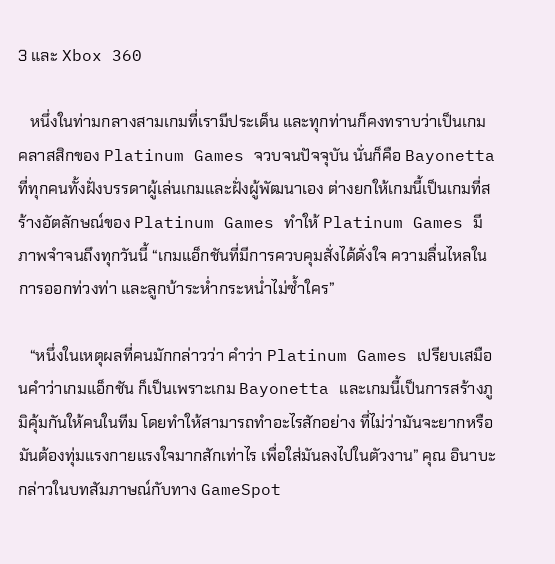3 และ Xbox 360

   หนึ่งในท่ามกลางสามเกมที่เรามีประเด็น และทุกท่านก็คงทราบว่าเป็นเกมคลาสสิกของ Platinum Games จวบจนปัจจุบัน นั่นก็คือ Bayonetta ที่ทุกคนทั้งฝั่งบรรดาผู้เล่นเกมและฝั่งผู้พัฒนาเอง ต่างยกให้เกมนี้เป็นเกมที่สร้างอัตลักษณ์ของ Platinum Games ทำให้ Platinum Games มีภาพจำจนถึงทุกวันนี้ “เกมแอ็กชันที่มีการควบคุมสั่งได้ดั่งใจ ความลื่นไหลในการออกท่วงท่า และลูกบ้าระห่ำกระหน่ำไม่ซ้ำใคร”

   “หนึ่งในเหตุผลที่คนมักกล่าวว่า คำว่า Platinum Games เปรียบเสมือนคำว่าเกมแอ็กชัน ก็เป็นเพราะเกม Bayonetta และเกมนี้เป็นการสร้างภูมิคุ้มกันให้คนในทีม โดยทำให้สามารถทำอะไรสักอย่าง ที่ไม่ว่ามันจะยากหรือมันต้องทุ่มแรงกายแรงใจมากสักเท่าไร เพื่อใส่มันลงไปในตัวงาน” คุณ อินาบะ กล่าวในบทสัมภาษณ์กับทาง GameSpot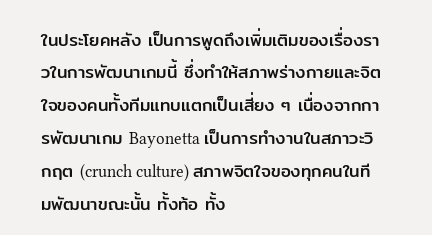ในประโยคหลัง เป็นการพูดถึงเพิ่มเติมของเรื่องราวในการพัฒนาเกมนี้ ซึ่งทำให้สภาพร่างกายและจิตใจของคนทั้งทีมแทบแตกเป็นเสี่ยง ๆ เนื่องจากการพัฒนาเกม Bayonetta เป็นการทำงานในสภาวะวิกฤต (crunch culture) สภาพจิตใจของทุกคนในทีมพัฒนาขณะนั้น ทั้งท้อ ทั้ง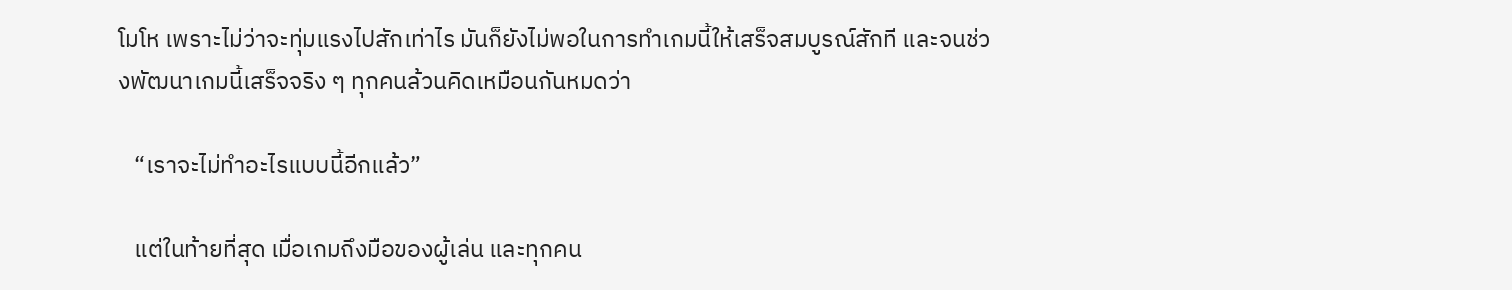โมโห เพราะไม่ว่าจะทุ่มแรงไปสักเท่าไร มันก็ยังไม่พอในการทำเกมนี้ให้เสร็จสมบูรณ์สักที และจนช่วงพัฒนาเกมนี้เสร็จจริง ๆ ทุกคนล้วนคิดเหมือนกันหมดว่า

   “เราจะไม่ทำอะไรแบบนี้อีกแล้ว”

   แต่ในท้ายที่สุด เมื่อเกมถึงมือของผู้เล่น และทุกคน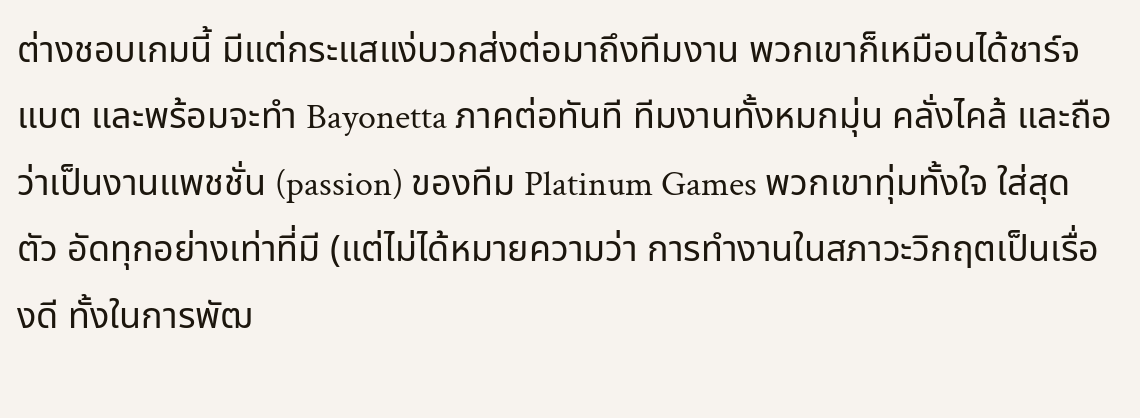ต่างชอบเกมนี้ มีแต่กระแสแง่บวกส่งต่อมาถึงทีมงาน พวกเขาก็เหมือนได้ชาร์จแบต และพร้อมจะทำ Bayonetta ภาคต่อทันที ทีมงานทั้งหมกมุ่น คลั่งไคล้ และถือว่าเป็นงานแพชชั่น (passion) ของทีม Platinum Games พวกเขาทุ่มทั้งใจ ใส่สุดตัว อัดทุกอย่างเท่าที่มี (แต่ไม่ได้หมายความว่า การทำงานในสภาวะวิกฤตเป็นเรื่องดี ทั้งในการพัฒ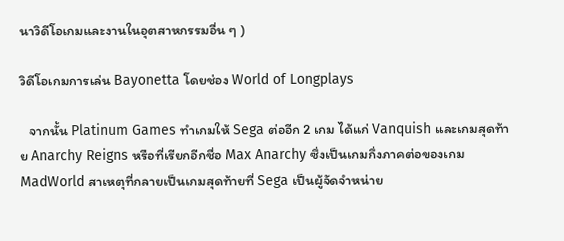นาวิดีโอเกมและงานในอุตสาหกรรมอื่น ๆ )

วิดีโอเกมการเล่น Bayonetta โดยช่อง World of Longplays

   จากนั้น Platinum Games ทำเกมให้ Sega ต่ออีก 2 เกม ได้แก่ Vanquish และเกมสุดท้าย Anarchy Reigns หรือที่เรียกอีกชื่อ Max Anarchy ซึ่งเป็นเกมกึ่งภาคต่อของเกม MadWorld สาเหตุที่กลายเป็นเกมสุดท้ายที่ Sega เป็นผู้จัดจำหน่าย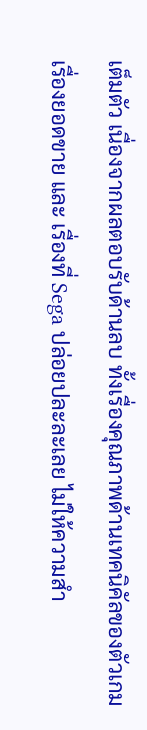เต็มตัว เนื่องจากผลตอบรับด้านลบ ทั้งเรื่องคุณภาพด้านเทคนิคัลของตัวเกม เรื่องยอดขาย และ เรื่องที่ Sega ปล่อยปละละเลย ไม่ให้ความสำ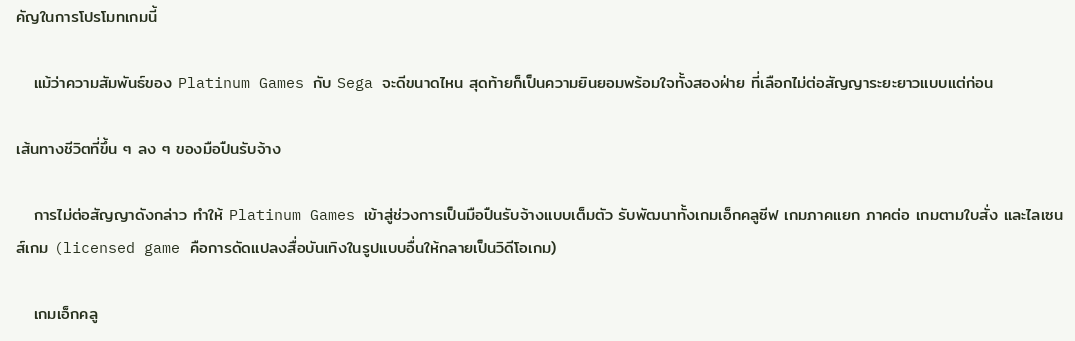คัญในการโปรโมทเกมนี้

   แม้ว่าความสัมพันธ์ของ Platinum Games กับ Sega จะดีขนาดไหน สุดท้ายก็เป็นความยินยอมพร้อมใจทั้งสองฝ่าย ที่เลือกไม่ต่อสัญญาระยะยาวแบบแต่ก่อน

เส้นทางชีวิตที่ขึ้น ๆ ลง ๆ ของมือปืนรับจ้าง

   การไม่ต่อสัญญาดังกล่าว ทำให้ Platinum Games เข้าสู่ช่วงการเป็นมือปืนรับจ้างแบบเต็มตัว รับพัฒนาทั้งเกมเอ็กคลูซีฟ เกมภาคแยก ภาคต่อ เกมตามใบสั่ง และไลเซนส์เกม (licensed game คือการดัดแปลงสื่อบันเทิงในรูปแบบอื่นให้กลายเป็นวิดีโอเกม)

   เกมเอ็กคลู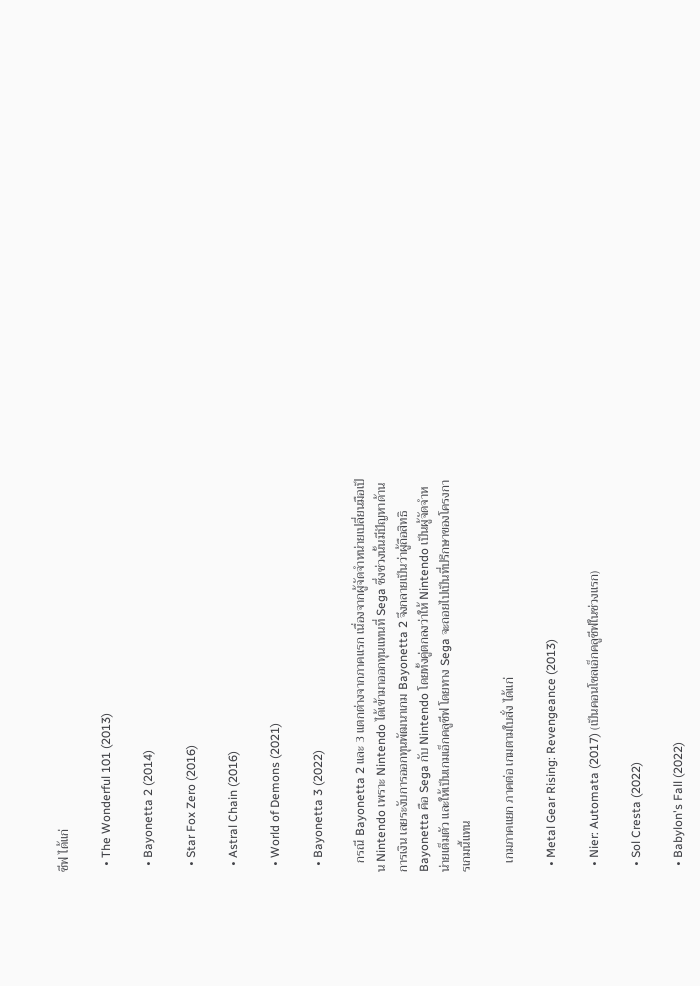ซีฟ ได้แก่

  • The Wonderful 101 (2013)

  • Bayonetta 2 (2014)

  • Star Fox Zero (2016)

  • Astral Chain (2016)

  • World of Demons (2021)

  • Bayonetta 3 (2022)

   กรณี Bayonetta 2 และ 3 แตกต่างจากภาคแรก เนื่องจากผู้จัดจำหน่ายเปลี่ยนมือเป็น Nintendo เพราะ Nintendo ได้เข้ามาออกทุนแทนที่ Sega ซึ่งช่วงนั้นมีปัญหาด้านการเงิน เลยระงับการออกทุนพัฒนาเกม Bayonetta 2 จึงกลายเป็นว่าผู้ถือสิทธิ Bayonetta คือ Sega กับ Nintendo โดยทั้งคู่ตกลงว่าให้ Nintendo เป็นผู้จัดจำหน่ายเต็มตัว และให้เป็นเกมเอ็กคลูซีฟ โดยทาง Sega จะถอยไปเป็นที่ปรึกษาของโครงการเกมนี้แทน

   เกมภาคแยก ภาคต่อ เกมตามใบสั่ง ได้แก่

  • Metal Gear Rising: Revengeance (2013)

  • Nier: Automata (2017) (เป็นคอนโซลเอ็กคลูซีฟในช่วงแรก)

  • Sol Cresta (2022)

  • Babylon's Fall (2022)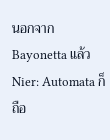นอกจาก Bayonetta แล้ว Nier: Automata ก็ถือ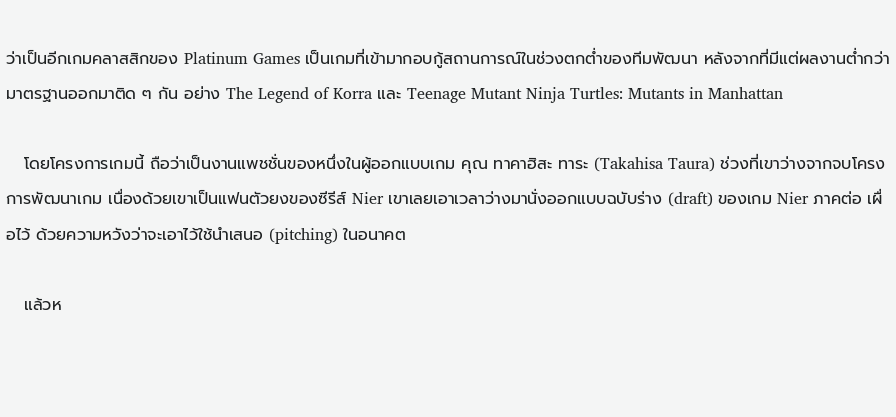ว่าเป็นอีกเกมคลาสสิกของ Platinum Games เป็นเกมที่เข้ามากอบกู้สถานการณ์ในช่วงตกต่ำของทีมพัฒนา หลังจากที่มีแต่ผลงานต่ำกว่ามาตรฐานออกมาติด ๆ กัน อย่าง The Legend of Korra และ Teenage Mutant Ninja Turtles: Mutants in Manhattan

   โดยโครงการเกมนี้ ถือว่าเป็นงานแพชชั่นของหนึ่งในผู้ออกแบบเกม คุณ ทาคาฮิสะ ทาระ (Takahisa Taura) ช่วงที่เขาว่างจากจบโครงการพัฒนาเกม เนื่องด้วยเขาเป็นแฟนตัวยงของซีรีส์ Nier เขาเลยเอาเวลาว่างมานั่งออกแบบฉบับร่าง (draft) ของเกม Nier ภาคต่อ เผื่อไว้ ด้วยความหวังว่าจะเอาไว้ใช้นำเสนอ (pitching) ในอนาคต

   แล้วห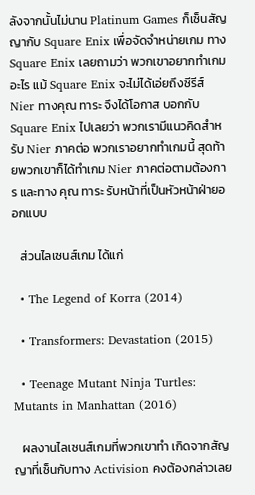ลังจากนั้นไม่นาน Platinum Games ก็เซ็นสัญญากับ Square Enix เพื่อจัดจำหน่ายเกม ทาง Square Enix เลยถามว่า พวกเขาอยากทำเกมอะไร แม้ Square Enix จะไม่ได้เอ่ยถึงซีรีส์ Nier ทางคุณ ทาระ จึงได้โอกาส บอกกับ Square Enix ไปเลยว่า พวกเรามีแนวคิดสำหรับ Nier ภาคต่อ พวกเราอยากทำเกมนี้ สุดท้ายพวกเขาก็ได้ทำเกม Nier ภาคต่อตามต้องการ และทาง คุณ ทาระ รับหน้าที่เป็นหัวหน้าฝ่ายออกแบบ

   ส่วนไลเซนส์เกม ได้แก่

  • The Legend of Korra (2014)

  • Transformers: Devastation (2015)

  • Teenage Mutant Ninja Turtles: Mutants in Manhattan (2016)

   ผลงานไลเซนส์เกมที่พวกเขาทำ เกิดจากสัญญาที่เซ็นกับทาง Activision คงต้องกล่าวเลย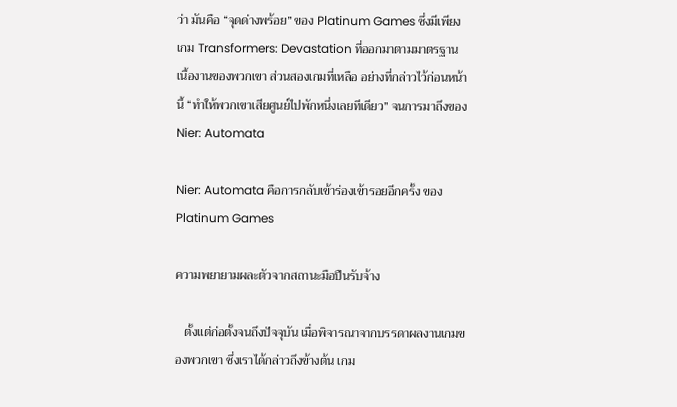ว่า มันคือ “จุดด่างพร้อย” ของ Platinum Games ซึ่งมีเพียงเกม Transformers: Devastation ที่ออกมาตามมาตรฐานเนื้องานของพวกเขา ส่วนสองเกมที่เหลือ อย่างที่กล่าวไว้ก่อนหน้านี้ “ทำให้พวกเขาเสียศูนย์ไปพักหนึ่งเลยทีเดียว” จนการมาถึงของ Nier: Automata

Nier: Automata คือการกลับเข้าร่องเข้ารอยอีกครั้ง ของ Platinum Games

ความพยายามผละตัวจากสถานะมือปืนรับจ้าง

   ตั้งแต่ก่อตั้งจนถึงปัจจุบัน เมื่อพิจารณาจากบรรดาผลงานเกมของพวกเขา ซึ่งเราได้กล่าวถึงข้างต้น เกม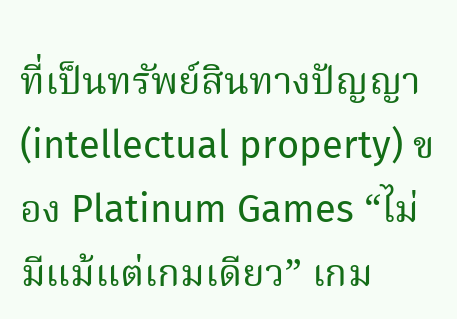ที่เป็นทรัพย์สินทางปัญญา (intellectual property) ของ Platinum Games “ไม่มีแม้แต่เกมเดียว” เกม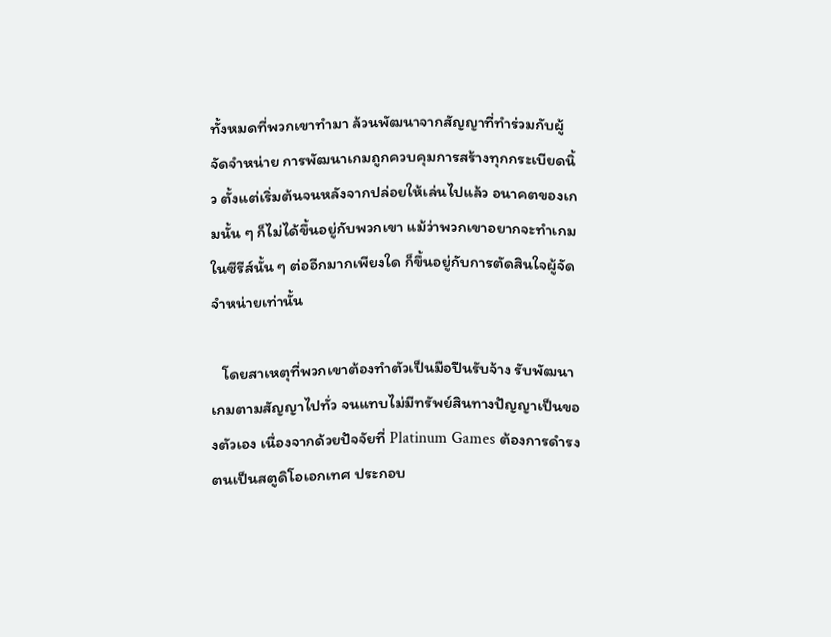ทั้งหมดที่พวกเขาทำมา ล้วนพัฒนาจากสัญญาที่ทำร่วมกับผู้จัดจำหน่าย การพัฒนาเกมถูกควบคุมการสร้างทุกกระเบียดนิ้ว ตั้งแต่เริ่มต้นจนหลังจากปล่อยให้เล่นไปแล้ว อนาคตของเกมนั้น ๆ ก็ไม่ได้ขึ้นอยู่กับพวกเขา แม้ว่าพวกเขาอยากจะทำเกมในซีรีส์นั้น ๆ ต่ออีกมากเพียงใด ก็ขึ้นอยู่กับการตัดสินใจผู้จัดจำหน่ายเท่านั้น

   โดยสาเหตุที่พวกเขาต้องทำตัวเป็นมือปืนรับจ้าง รับพัฒนาเกมตามสัญญาไปทั่ว จนแทบไม่มีทรัพย์สินทางปัญญาเป็นของตัวเอง เนื่องจากด้วยปัจจัยที่ Platinum Games ต้องการดำรงตนเป็นสตูดิโอเอกเทศ ประกอบ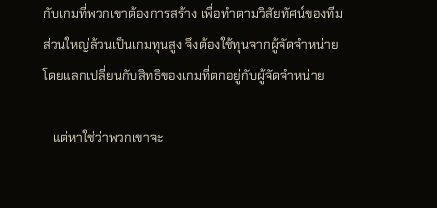กับเกมที่พวกเขาต้องการสร้าง เพื่อทำตามวิสัยทัศน์ของทีม ส่วนใหญ่ล้วนเป็นเกมทุนสูง จึงต้องใช้ทุนจากผู้จัดจำหน่าย โดยแลกเปลี่ยนกับสิทธิของเกมที่ตกอยู่กับผู้จัดจำหน่าย

   แต่หาใช่ว่าพวกเขาจะ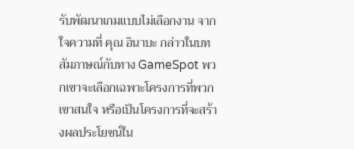รับพัฒนาเกมแบบไม่เลือกงาน จากใจความที่ คุณ อินาบะ กล่าวในบทสัมภาษณ์กับทาง GameSpot พวกเขาจะเลือกเฉพาะโครงการที่พวกเขาสนใจ หรือเป็นโครงการที่จะสร้างผลประโยชน์ใน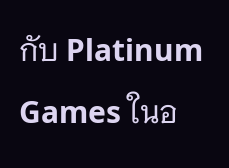กับ Platinum Games ในอ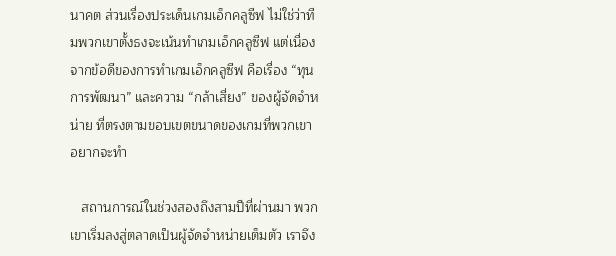นาคต ส่วนเรื่องประเด็นเกมเอ็กคลูซีฟ ไม่ใช่ว่าทีมพวกเขาตั้งธงจะเน้นทำเกมเอ็กคลูซีฟ แต่เนื่องจากข้อดีของการทำเกมเอ็กคลูซีฟ คือเรื่อง “ทุนการพัฒนา” และความ “กล้าเสี่ยง” ของผู้จัดจำหน่าย ที่ตรงตามขอบเขตขนาดของเกมที่พวกเขาอยากจะทำ

   สถานการณ์ในช่วงสองถึงสามปีที่ผ่านมา พวกเขาเริ่มลงสู่ตลาดเป็นผู้จัดจำหน่ายเต็มตัว เราจึง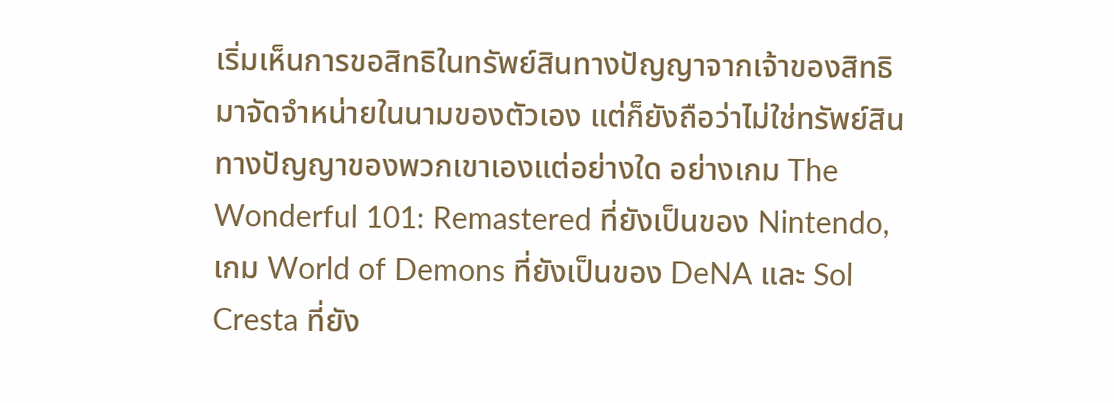เริ่มเห็นการขอสิทธิในทรัพย์สินทางปัญญาจากเจ้าของสิทธิ มาจัดจำหน่ายในนามของตัวเอง แต่ก็ยังถือว่าไม่ใช่ทรัพย์สินทางปัญญาของพวกเขาเองแต่อย่างใด อย่างเกม The Wonderful 101: Remastered ที่ยังเป็นของ Nintendo, เกม World of Demons ที่ยังเป็นของ DeNA และ Sol Cresta ที่ยัง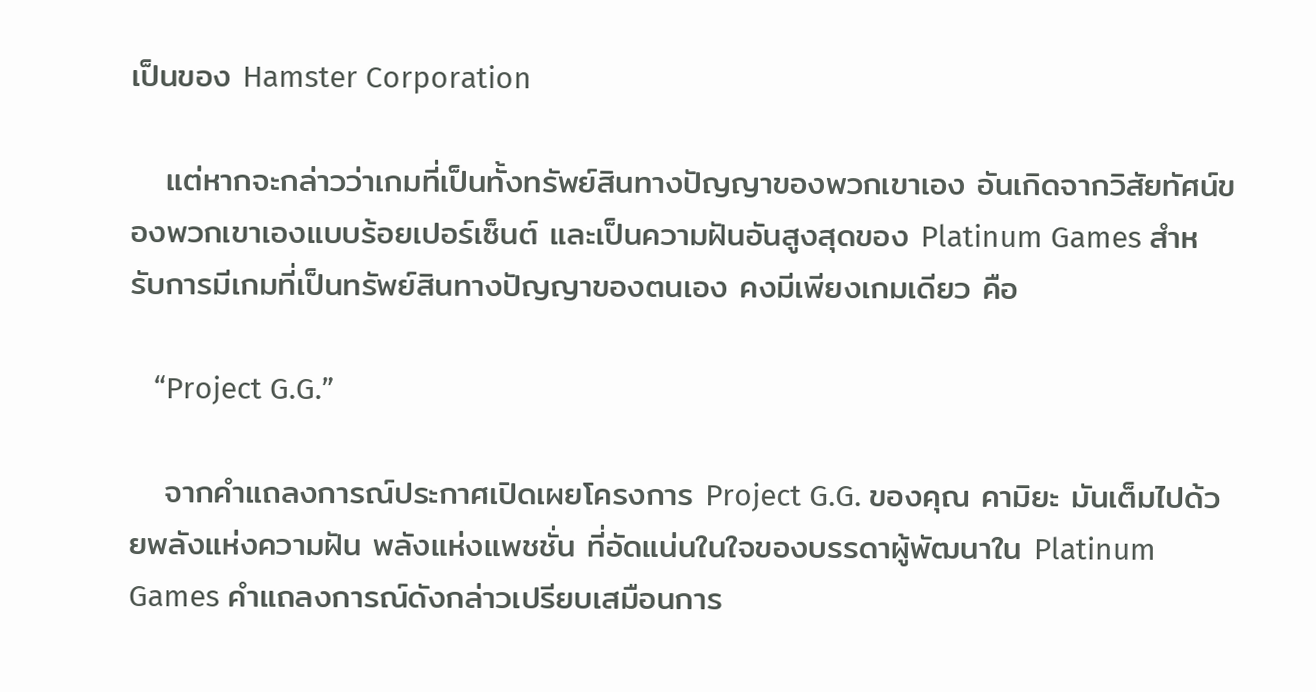เป็นของ Hamster Corporation

   แต่หากจะกล่าวว่าเกมที่เป็นทั้งทรัพย์สินทางปัญญาของพวกเขาเอง อันเกิดจากวิสัยทัศน์ของพวกเขาเองแบบร้อยเปอร์เซ็นต์ และเป็นความฝันอันสูงสุดของ Platinum Games สำหรับการมีเกมที่เป็นทรัพย์สินทางปัญญาของตนเอง คงมีเพียงเกมเดียว คือ

   “Project G.G.”

   จากคำแถลงการณ์ประกาศเปิดเผยโครงการ Project G.G. ของคุณ คามิยะ มันเต็มไปด้วยพลังแห่งความฝัน พลังแห่งแพชชั่น ที่อัดแน่นในใจของบรรดาผู้พัฒนาใน Platinum Games คำแถลงการณ์ดังกล่าวเปรียบเสมือนการ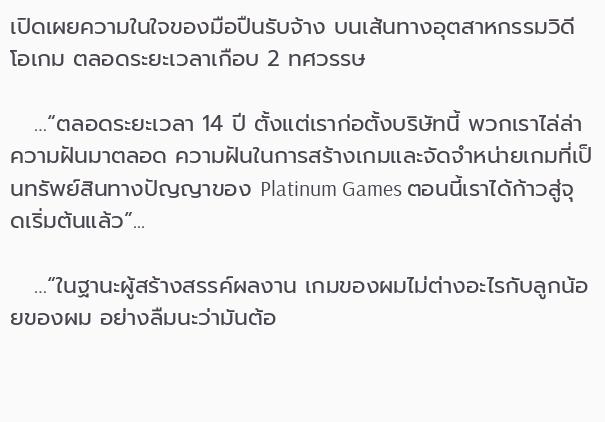เปิดเผยความในใจของมือปืนรับจ้าง บนเส้นทางอุตสาหกรรมวิดีโอเกม ตลอดระยะเวลาเกือบ 2 ทศวรรษ

   …“ตลอดระยะเวลา 14 ปี ตั้งแต่เราก่อตั้งบริษัทนี้ พวกเราไล่ล่าความฝันมาตลอด ความฝันในการสร้างเกมและจัดจำหน่ายเกมที่เป็นทรัพย์สินทางปัญญาของ Platinum Games ตอนนี้เราได้ก้าวสู่จุดเริ่มต้นแล้ว”...

   …“ในฐานะผู้สร้างสรรค์ผลงาน เกมของผมไม่ต่างอะไรกับลูกน้อยของผม อย่างลืมนะว่ามันต้อ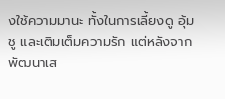งใช้ความมานะ ทั้งในการเลี้ยงดู อุ้มชู และเติมเต็มความรัก แต่หลังจากพัฒนาเส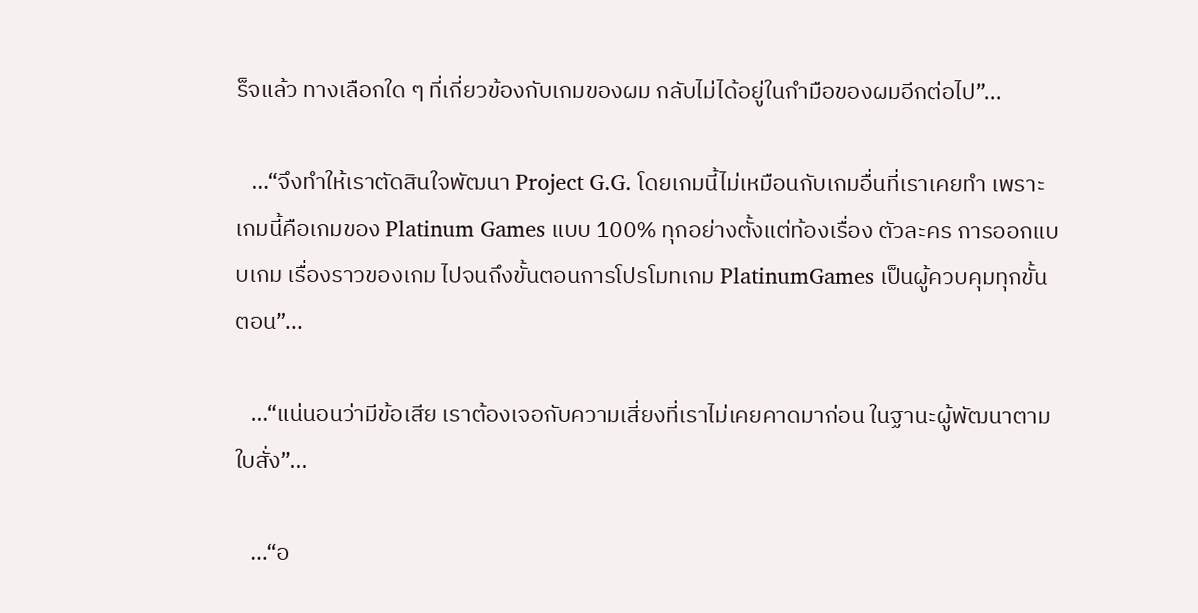ร็จแล้ว ทางเลือกใด ๆ ที่เกี่ยวข้องกับเกมของผม กลับไม่ได้อยู่ในกำมือของผมอีกต่อไป”...

   …“จึงทำให้เราตัดสินใจพัฒนา Project G.G. โดยเกมนี้ไม่เหมือนกับเกมอื่นที่เราเคยทำ เพราะเกมนี้คือเกมของ Platinum Games แบบ 100% ทุกอย่างตั้งแต่ท้องเรื่อง ตัวละคร การออกแบบเกม เรื่องราวของเกม ไปจนถึงขั้นตอนการโปรโมทเกม PlatinumGames เป็นผู้ควบคุมทุกขั้นตอน”...

   …“แน่นอนว่ามีข้อเสีย เราต้องเจอกับความเสี่ยงที่เราไม่เคยคาดมาก่อน ในฐานะผู้พัฒนาตามใบสั่ง”...

   …“อ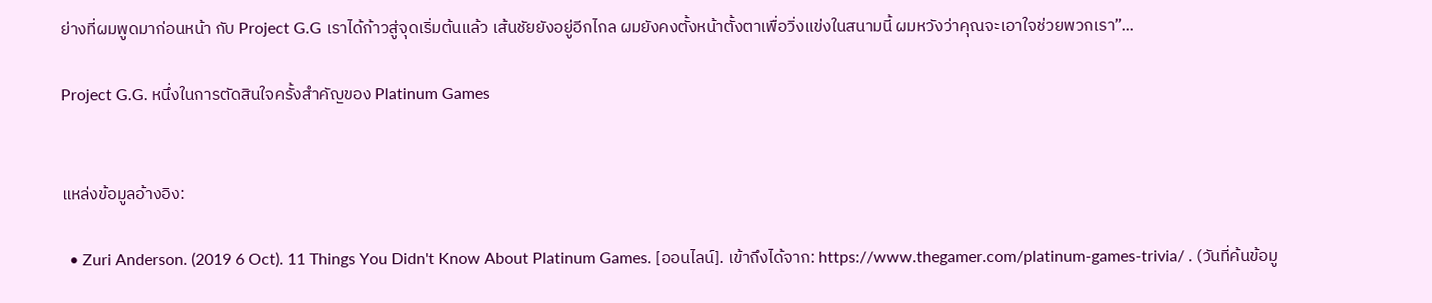ย่างที่ผมพูดมาก่อนหน้า กับ Project G.G เราได้ก้าวสู่จุดเริ่มต้นแล้ว เส้นชัยยังอยู่อีกไกล ผมยังคงตั้งหน้าตั้งตาเพื่อวิ่งแข่งในสนามนี้ ผมหวังว่าคุณจะเอาใจช่วยพวกเรา”...

Project G.G. หนึ่งในการตัดสินใจครั้งสำคัญของ Platinum Games


แหล่งข้อมูลอ้างอิง:

  • Zuri Anderson. (2019 6 Oct). 11 Things You Didn't Know About Platinum Games. [ออนไลน์]. เข้าถึงได้จาก: https://www.thegamer.com/platinum-games-trivia/ . (วันที่ค้นข้อมู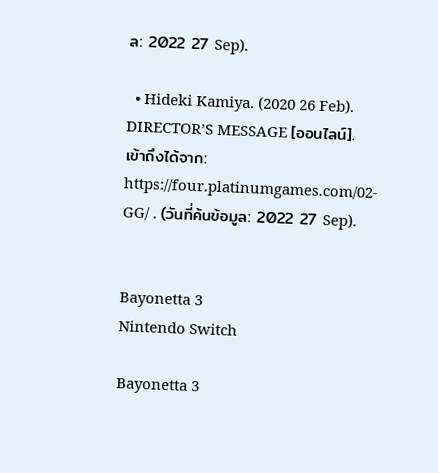ล: 2022 27 Sep).

  • Hideki Kamiya. (2020 26 Feb). DIRECTOR’S MESSAGE [ออนไลน์]. เข้าถึงได้จาก: https://four.platinumgames.com/02-GG/ . (วันที่ค้นข้อมูล: 2022 27 Sep).


Bayonetta 3
Nintendo Switch

Bayonetta 3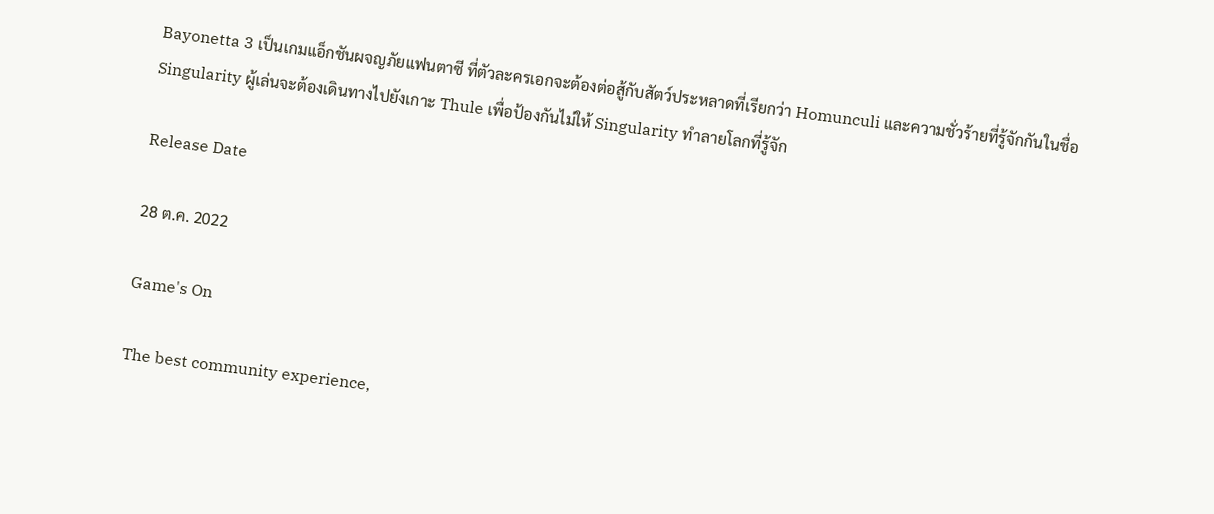Bayonetta 3 เป็นเกมแอ็กชันผจญภัยแฟนตาซี ที่ตัวละครเอกจะต้องต่อสู้กับสัตว์ประหลาดที่เรียกว่า Homunculi และความชั่วร้ายที่รู้จักกันในชื่อ Singularity ผู้เล่นจะต้องเดินทางไปยังเกาะ Thule เพื่อป้องกันไม่ให้ Singularity ทำลายโลกที่รู้จัก

Release Date

28 ต.ค. 2022

Game's On

The best community experience,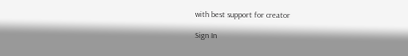with best support for creator

Sign In